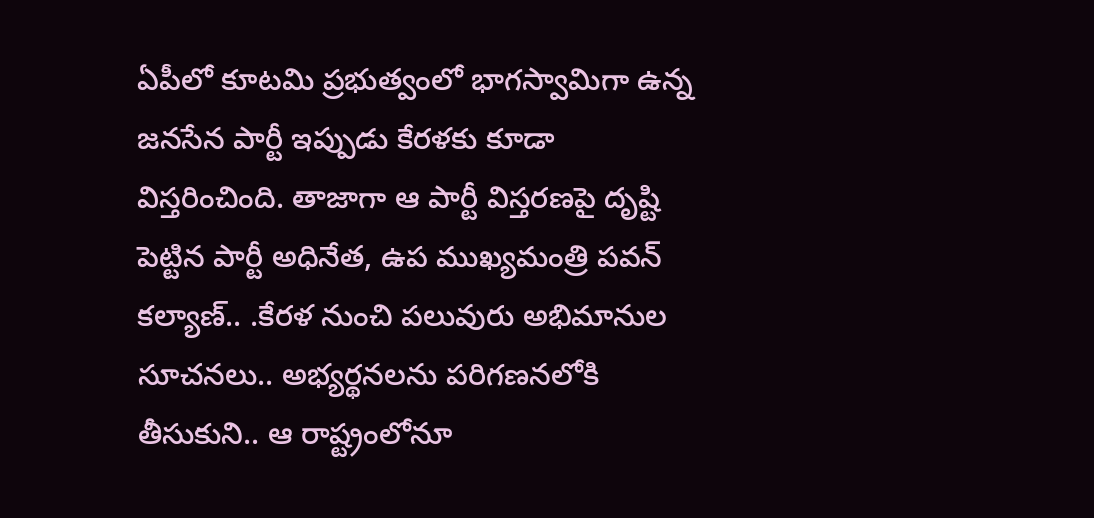ఏపీలో కూటమి ప్రభుత్వంలో భాగస్వామిగా ఉన్న జనసేన పార్టీ ఇప్పుడు కేరళకు కూడా విస్తరించింది. తాజాగా ఆ పార్టీ విస్తరణపై దృష్టి పెట్టిన పార్టీ అధినేత, ఉప ముఖ్యమంత్రి పవన్ కల్యాణ్.. .కేరళ నుంచి పలువురు అభిమానుల సూచనలు.. అభ్యర్థనలను పరిగణనలోకి తీసుకుని.. ఆ రాష్ట్రంలోనూ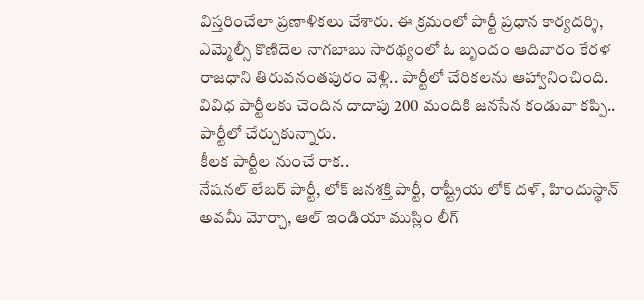విస్తరించేలా ప్రణాళికలు చేశారు. ఈ క్రమంలో పార్టీ ప్రధాన కార్యదర్శి, ఎమ్మెల్సీ కొణిదెల నాగబాబు సారథ్యంలో ఓ బృందం ఆదివారం కేరళ రాజధాని తిరువనంతపురం వెళ్లి.. పార్టీలో చేరికలను ఆహ్వానించింది. వివిధ పార్టీలకు చెందిన దాదాపు 200 మందికి జనసేన కండువా కప్పి.. పార్టీలో చేర్చుకున్నారు.
కీలక పార్టీల నుంచే రాక..
నేషనల్ లేబర్ పార్టీ, లోక్ జనశక్తి పార్టీ, రాష్ట్రీయ లోక్ దళ్, హిందుస్థాన్ అవమీ మోర్చా, ఆల్ ఇండియా ముస్లిం లీగ్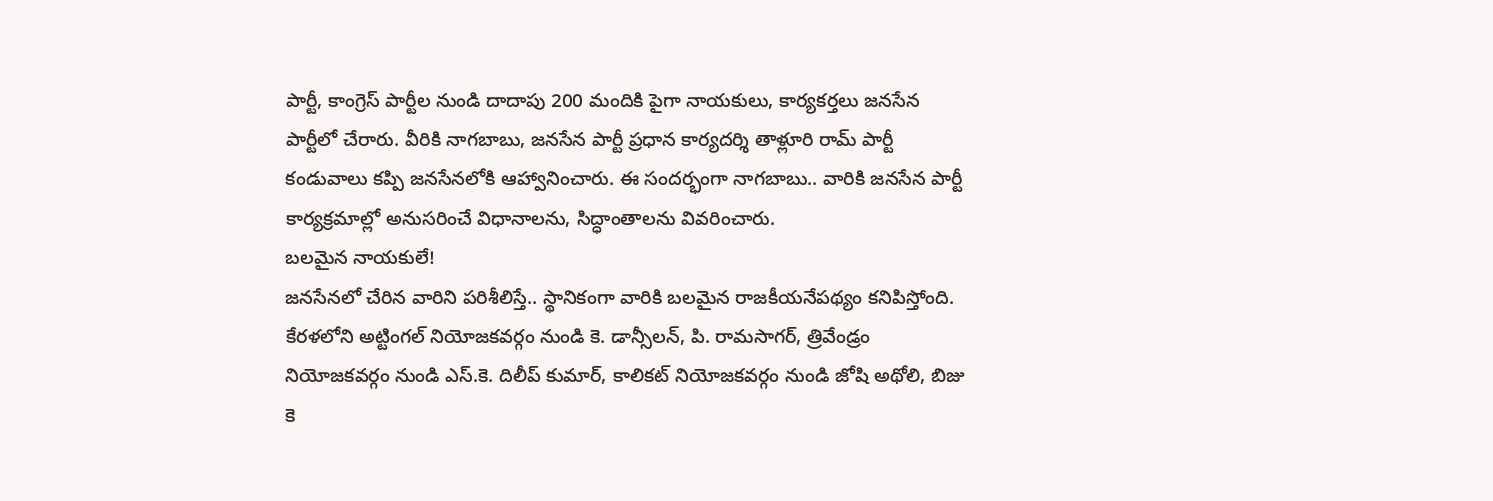పార్టీ, కాంగ్రెస్ పార్టీల నుండి దాదాపు 200 మందికి పైగా నాయకులు, కార్యకర్తలు జనసేన పార్టీలో చేరారు. వీరికి నాగబాబు, జనసేన పార్టీ ప్రధాన కార్యదర్శి తాళ్లూరి రామ్ పార్టీ కండువాలు కప్పి జనసేనలోకి ఆహ్వానించారు. ఈ సందర్భంగా నాగబాబు.. వారికి జనసేన పార్టీ కార్యక్రమాల్లో అనుసరించే విధానాలను, సిద్ధాంతాలను వివరించారు.
బలమైన నాయకులే!
జనసేనలో చేరిన వారిని పరిశీలిస్తే.. స్థానికంగా వారికి బలమైన రాజకీయనేపథ్యం కనిపిస్తోంది. కేరళలోని అట్టింగల్ నియోజకవర్గం నుండి కె. డాన్సీలన్, పి. రామసాగర్, త్రివేండ్రం నియోజకవర్గం నుండి ఎస్.కె. దిలీప్ కుమార్, కాలికట్ నియోజకవర్గం నుండి జోషి అథోలి, బిజు కె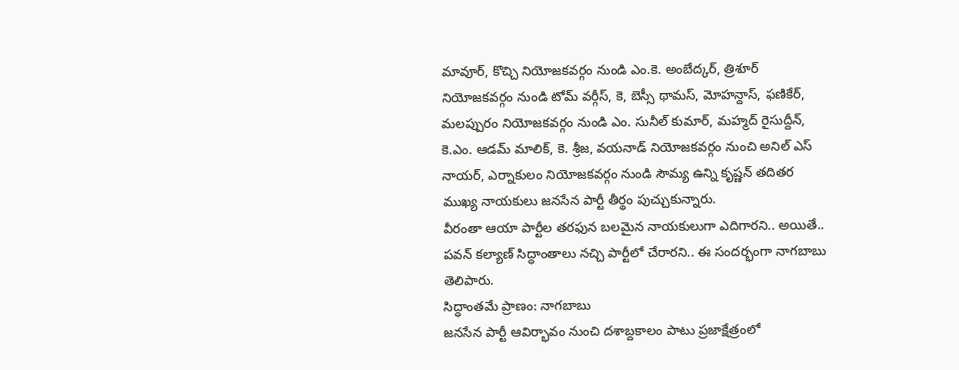మావూర్, కొచ్చి నియోజకవర్గం నుండి ఎం.కె. అంబేద్కర్, త్రిశూర్ నియోజకవర్గం నుండి టోమ్ వర్గీస్, కె, బెస్సీ థామస్, మోహన్దాస్, ఫణికేర్, మలప్పురం నియోజకవర్గం నుండి ఎం. సునీల్ కుమార్, మహ్మద్ రైసుద్దీన్, కె.ఎం. ఆడమ్ మాలిక్, కె. శ్రీజ, వయనాడ్ నియోజకవర్గం నుంచి అనిల్ ఎస్ నాయర్, ఎర్నాకులం నియోజకవర్గం నుండి సౌమ్య ఉన్ని కృష్ణన్ తదితర ముఖ్య నాయకులు జనసేన పార్టీ తీర్థం పుచ్చుకున్నారు.
వీరంతా ఆయా పార్టీల తరఫున బలమైన నాయకులుగా ఎదిగారని.. అయితే.. పవన్ కల్యాణ్ సిద్ధాంతాలు నచ్చి పార్టీలో చేరారని.. ఈ సందర్భంగా నాగబాబు తెలిపారు.
సిద్ధాంతమే ప్రాణం: నాగబాబు
జనసేన పార్టీ ఆవిర్భావం నుంచి దశాబ్దకాలం పాటు ప్రజాక్షేత్రంలో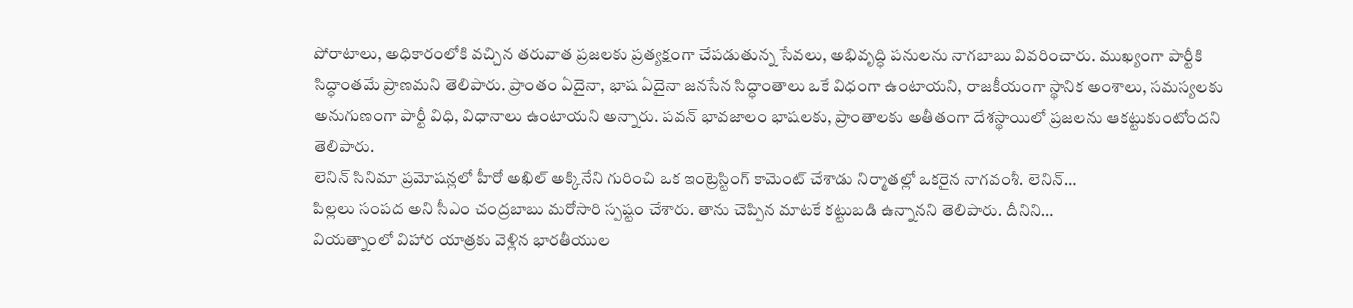పోరాటాలు, అధికారంలోకి వచ్చిన తరువాత ప్రజలకు ప్రత్యక్షంగా చేపడుతున్న సేవలు, అభివృద్ధి పనులను నాగబాబు వివరించారు. ముఖ్యంగా పార్టీకి సిద్ధాంతమే ప్రాణమని తెలిపారు. ప్రాంతం ఏదైనా, భాష ఏదైనా జనసేన సిద్ధాంతాలు ఒకే విధంగా ఉంటాయని, రాజకీయంగా స్థానిక అంశాలు, సమస్యలకు అనుగుణంగా పార్టీ విధి, విధానాలు ఉంటాయని అన్నారు. పవన్ భావజాలం భాషలకు, ప్రాంతాలకు అతీతంగా దేశస్థాయిలో ప్రజలను ఆకట్టుకుంటోందని తెలిపారు.
లెనిన్ సినిమా ప్రమోషన్లలో హీరో అఖిల్ అక్కినేని గురించి ఒక ఇంట్రెస్టింగ్ కామెంట్ చేశాడు నిర్మాతల్లో ఒకరైన నాగవంశీ. లెనిన్…
పిల్లలు సంపద అని సీఎం చంద్రబాబు మరోసారి స్పష్టం చేశారు. తాను చెప్పిన మాటకే కట్టుబడి ఉన్నానని తెలిపారు. దీనిని…
వియత్నాంలో విహార యాత్రకు వెళ్లిన భారతీయుల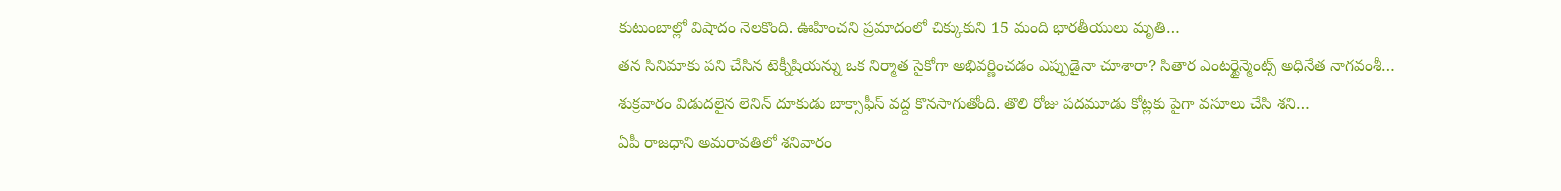కుటుంబాల్లో విషాదం నెలకొంది. ఊహించని ప్రమాదంలో చిక్కుకుని 15 మంది భారతీయులు మృతి…
తన సినిమాకు పని చేసిన టెక్నీషియన్ను ఒక నిర్మాత సైకోగా అభివర్ణించడం ఎప్పుడైనా చూశారా? సితార ఎంటర్టైన్మెంట్స్ అధినేత నాగవంశీ…
శుక్రవారం విడుదలైన లెనిన్ దూకుడు బాక్సాఫీస్ వద్ద కొనసాగుతోంది. తొలి రోజు పదమూడు కోట్లకు పైగా వసూలు చేసి శని…
ఏపీ రాజధాని అమరావతిలో శనివారం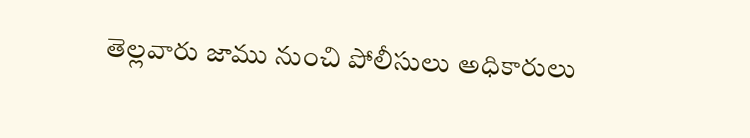తెల్లవారు జాము నుంచి పోలీసులు అధికారులు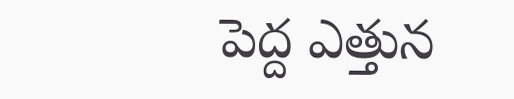పెద్ద ఎత్తున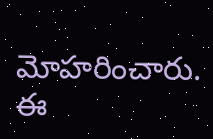మోహరించారు. ఈ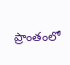ప్రాంతంలో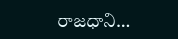రాజధాని…